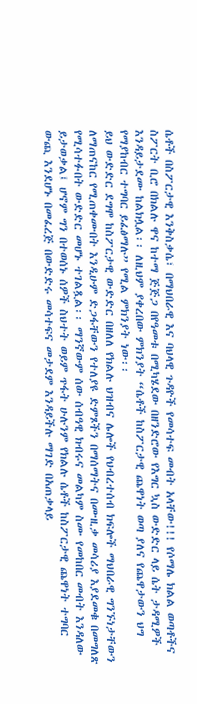ሴቶች በስፖርታዊ እንቅስቃሴ፣ በማህበራዊ እና ባህላዊ ጉዳዮች የመሳተፍ መብት አላቸው!!! የሶማሌ ክልል ወጣቶችና ስፖርት ቢሮ በክልሉ ዋና ከተማ ጅጅጋ በየዓመቱ በሚካሄደው በዘንድሮው የእግር ኳስ ውድድር ላይ ሴት ታዳሚዎች እንዳይታደሙ ከልክሏል፡፡ ለዚህም ያቀረበው ምክንያት “ሴቶች ከስፖርታዊ ጨዋነት ወጣ ያለና የጨዋታውን ህግ የማያከብር ተግባር ይፈፅማሉ” የሚል ምክንያት ነው፡፡
ይህ ውድድር ደግሞ ከስፖርታዊ ውድድር በዘለለ የክልሉ ህዝብና ሌሎች የህብረተሰብ ክፍሎች ማህበራዊ ግንኙነታቸውን ለማጠናከር የሚጠቀሙበት እንዲሁም ድጋፋቸውን የተለያዩ ድምጾችን በማሰማትና በሙዚቃ መሳሪያ እያደመቁ በመግለጽ የሚሳተፉበት ውድድር መሆኑ ተገልጿል፡፡ ማንኛውም ሰው ሰብዓዊ ክብሩና መልካም ስሙ የመከበር መብት እንዳለው ይታወቃል፤ ሆኖም ግን በተወሰኑ ሰዎች ስህተት ወይም ጥፋት ሁሉንም የክልሉ ሴቶች ከስፖርታዊ ጨዋነት ተግባር ውጪ እንደሆኑ በመፈረጅ በውድድሩ መሳተፍና መታደም እንዳይችሉ ማገድ በአጠቃላይ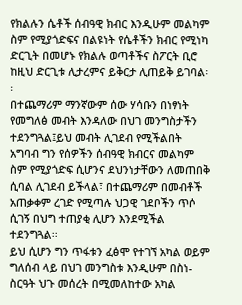የክልሉን ሴቶች ሰብዓዊ ክብር እንዲሁም መልካም ስም የሚያጎድፍና በልዩነት የሴቶችን ክብር የሚነካ ድርጊት በመሆኑ የክልሉ ወጣቶችና ስፖርት ቢሮ ከዚህ ድርጊቱ ሊታረምና ይቅርታ ሊጠይቅ ይገባል፡፡
በተጨማሪም ማንኛውም ሰው ሃሳቡን በነፃነት የመግለፅ መብት እንዳለው በህገ መንግስታችን ተደንግጓል፤ይህ መብት ሊገደብ የሚችልበት አግባብ ግን የሰዎችን ሰብዓዊ ክብርና መልካም ስም የሚያጎድፍ ሲሆንና ደህንነታቸውን ለመጠበቅ ሲባል ሊገደብ ይችላል፣ በተጨማሪም በመብቶች አጠቃቀም ረገድ የሚጣሉ ህጋዊ ገደቦችን ጥሶ ሲገኝ በህግ ተጠያቂ ሊሆን እንደሚችል ተደንግጓል፡፡
ይህ ሲሆን ግን ጥፋቱን ፈፅሞ የተገኘ አካል ወይም ግለሰብ ላይ በህገ መንግስቱ እንዲሁም በስነ-ስርዓት ህጉ መሰረት በሚመለከተው አካል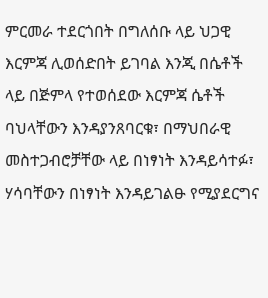ምርመራ ተደርጎበት በግለሰቡ ላይ ህጋዊ እርምጃ ሊወሰድበት ይገባል እንጂ በሴቶች ላይ በጅምላ የተወሰደው እርምጃ ሴቶች ባህላቸውን እንዳያንጸባርቁ፣ በማህበራዊ መስተጋብሮቻቸው ላይ በነፃነት እንዳይሳተፉ፣ ሃሳባቸውን በነፃነት እንዳይገልፁ የሚያደርግና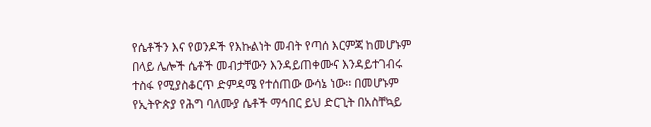የሴቶችን እና የወንዶች የእኩልነት መብት የጣሰ እርምጃ ከመሆኑም በላይ ሌሎች ሴቶች መብታቸውን እንዳይጠቀሙና እንዳይተገብሩ ተስፋ የሚያስቆርጥ ድምዳሜ የተሰጠው ውሳኔ ነው፡፡ በመሆኑም የኢትዮጵያ የሕግ ባለሙያ ሴቶች ማኅበር ይህ ድርጊት በአስቸኳይ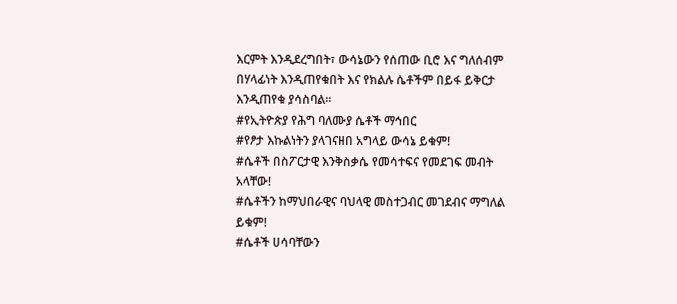እርምት እንዲደረግበት፣ ውሳኔውን የሰጠው ቢሮ እና ግለሰብም በሃላፊነት እንዲጠየቁበት እና የክልሉ ሴቶችም በይፋ ይቅርታ እንዲጠየቁ ያሳስባል፡፡
#የኢትዮጵያ የሕግ ባለሙያ ሴቶች ማኅበር
#የፆታ እኩልነትን ያላገናዘበ አግላይ ውሳኔ ይቁም!
#ሴቶች በስፖርታዊ እንቅስቃሴ የመሳተፍና የመደገፍ መብት አላቸው!
#ሴቶችን ከማህበራዊና ባህላዊ መስተጋብር መገደብና ማግለል ይቁም!
#ሴቶች ሀሳባቸውን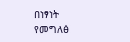በነፃነት የመግለፅ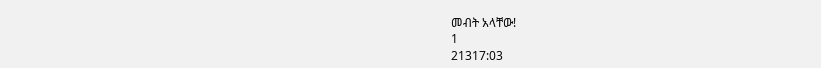መብት አላቸው!
1
21317:03